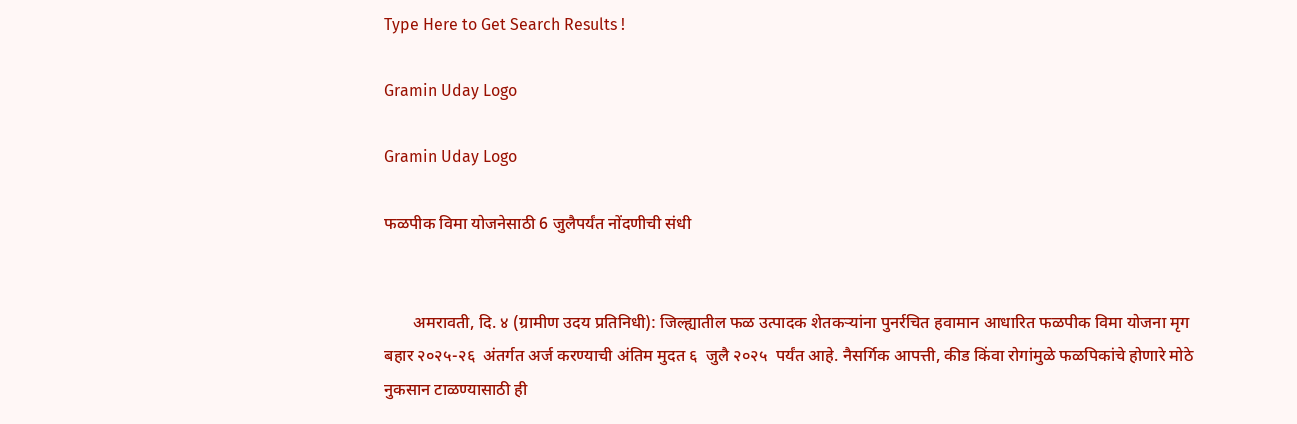Type Here to Get Search Results !

Gramin Uday Logo

Gramin Uday Logo

फळपीक विमा योजनेसाठी 6 जुलैपर्यंत नोंदणीची संधी


       अमरावती, दि. ४ (ग्रामीण उदय प्रतिनिधी): जिल्ह्यातील फळ उत्पादक शेतकऱ्यांना पुनर्रचित हवामान आधारित फळपीक विमा योजना मृग बहार २०२५-२६  अंतर्गत अर्ज करण्याची अंतिम मुदत ६  जुलै २०२५  पर्यंत आहे. नैसर्गिक आपत्ती, कीड किंवा रोगांमुळे फळपिकांचे होणारे मोठे नुकसान टाळण्यासाठी ही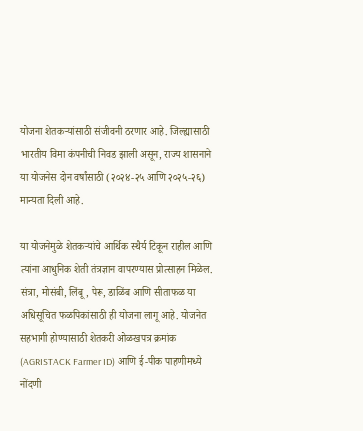योजना शेतकऱ्यांसाठी संजीवनी ठरणार आहे. जिल्ह्यासाठी भारतीय विमा कंपनीची निवड झाली असून, राज्य शासनाने या योजनेस दोन वर्षांसाठी (२०२४-२५ आणि २०२५-२६) मान्यता दिली आहे.

या योजनेमुळे शेतकऱ्यांचे आर्थिक स्थैर्य टिकून राहील आणि त्यांना आधुनिक शेती तंत्रज्ञान वापरण्यास प्रोत्साहन मिळेल. संत्रा, मोसंबी, लिंबू, पेरू, डाळिंब आणि सीताफळ या अधिसूचित फळपिकांसाठी ही योजना लागू आहे. योजनेत सहभागी होण्यासाठी शेतकरी ओळखपत्र क्रमांक (AGRISTACK Farmer ID) आणि ई-पीक पाहणीमध्ये नोंदणी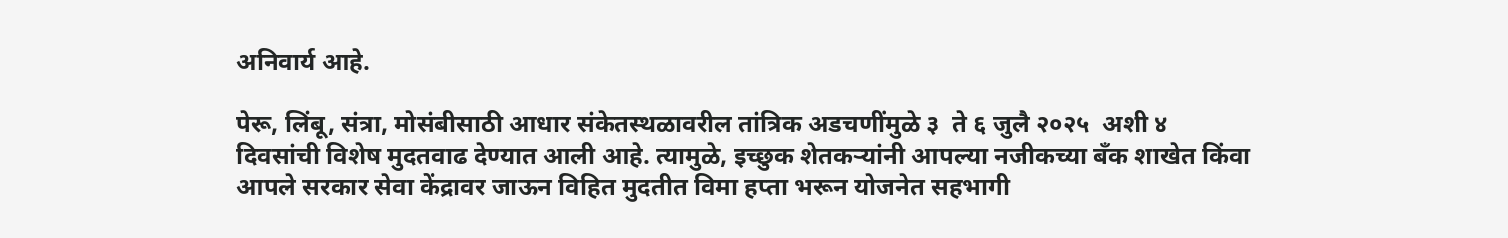अनिवार्य आहे.

पेरू, लिंबू, संत्रा, मोसंबीसाठी आधार संकेतस्थळावरील तांत्रिक अडचणींमुळे ३  ते ६ जुलै २०२५  अशी ४  दिवसांची विशेष मुदतवाढ देण्यात आली आहे. त्यामुळे, इच्छुक शेतकऱ्यांनी आपल्या नजीकच्या बँक शाखेत किंवा आपले सरकार सेवा केंद्रावर जाऊन विहित मुदतीत विमा हप्ता भरून योजनेत सहभागी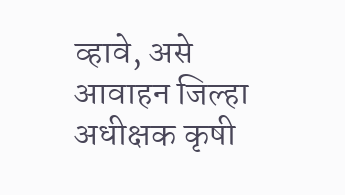व्हावे, असे आवाहन जिल्हा अधीक्षक कृषी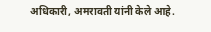अधिकारी, अमरावती यांनी केले आहे.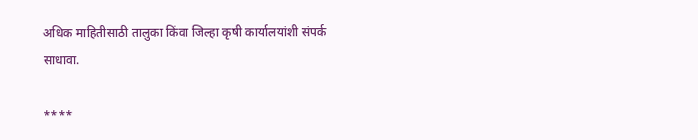अधिक माहितीसाठी तालुका किंवा जिल्हा कृषी कार्यालयांशी संपर्क साधावा.

****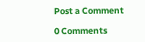Post a Comment

0 Comments